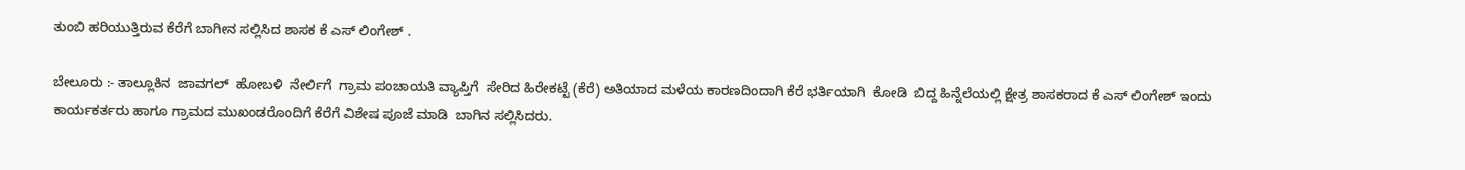ತುಂಬಿ ಹರಿಯುತ್ತಿರುವ ಕೆರೆಗೆ ಬಾಗೀನ ಸಲ್ಲಿಸಿದ ಶಾಸಕ ಕೆ ಎಸ್ ಲಿಂಗೇಶ್ .

ಬೇಲೂರು :- ತಾಲ್ಲೂಕಿನ  ಜಾವಗಲ್‌  ಹೋಬಳಿ  ನೇರ್ಲಿಗೆ  ಗ್ರಾಮ ಪಂಚಾಯತಿ ವ್ಯಾಪ್ತಿಗೆ  ಸೇರಿದ ಹಿರೇಕಟ್ಟೆ (ಕೆರೆ) ಅತಿಯಾದ ಮಳೆಯ ಕಾರಣದಿಂದಾಗಿ ಕೆರೆ ಭರ್ತಿಯಾಗಿ  ಕೋಡಿ  ಬಿದ್ದ ಹಿನ್ನೆಲೆಯಲ್ಲಿ ಕ್ಷೇತ್ರ ಶಾಸಕರಾದ ಕೆ ಎಸ್ ಲಿಂಗೇಶ್ ಇಂದು ಕಾರ್ಯಕರ್ತರು ಹಾಗೂ ಗ್ರಾಮದ ಮುಖಂಡರೊಂದಿಗೆ ಕೆರೆಗೆ ವಿಶೇಷ ಪೂಜೆ ಮಾಡಿ  ಬಾಗಿನ ಸಲ್ಲಿಸಿದರು.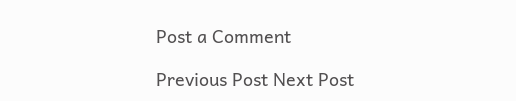Post a Comment

Previous Post Next Post